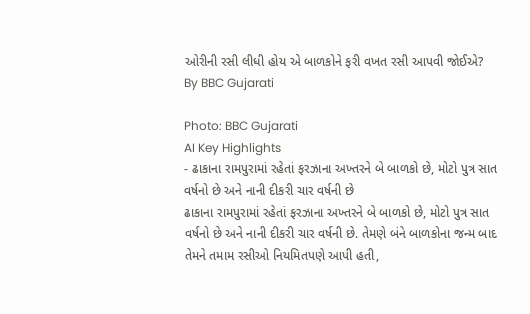ઓરીની રસી લીધી હોય એ બાળકોને ફરી વખત રસી આપવી જોઈએ?
By BBC Gujarati

Photo: BBC Gujarati
AI Key Highlights
- ઢાકાના રામપુરામાં રહેતાં ફરઝાના અખ્તરને બે બાળકો છે, મોટો પુત્ર સાત વર્ષનો છે અને નાની દીકરી ચાર વર્ષની છે
ઢાકાના રામપુરામાં રહેતાં ફરઝાના અખ્તરને બે બાળકો છે, મોટો પુત્ર સાત વર્ષનો છે અને નાની દીકરી ચાર વર્ષની છે. તેમણે બંને બાળકોના જન્મ બાદ તેમને તમામ રસીઓ નિયમિતપણે આપી હતી,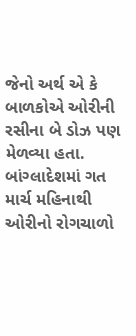જેનો અર્થ એ કે બાળકોએ ઓરીની રસીના બે ડોઝ પણ મેળવ્યા હતા. બાંગ્લાદેશમાં ગત માર્ચ મહિનાથી ઓરીનો રોગચાળો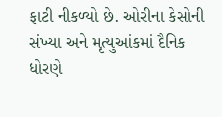ફાટી નીકળ્યો છે. ઓરીના કેસોની સંખ્યા અને મૃત્યુઆંકમાં દૈનિક ધોરણે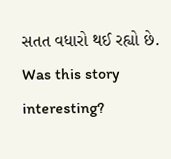સતત વધારો થઈ રહ્યો છે.
Was this story interesting?